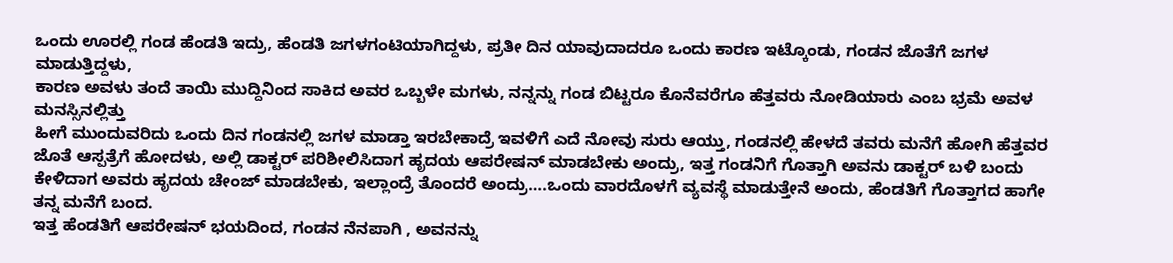ಒಂದು ಊರಲ್ಲಿ ಗಂಡ ಹೆಂಡತಿ ಇದ್ರು, ಹೆಂಡತಿ ಜಗಳಗಂಟಿಯಾಗಿದ್ದಳು, ಪ್ರತೀ ದಿನ ಯಾವುದಾದರೂ ಒಂದು ಕಾರಣ ಇಟ್ಕೊಂಡು, ಗಂಡನ ಜೊತೆಗೆ ಜಗಳ ಮಾಡುತ್ತಿದ್ದಳು,
ಕಾರಣ ಅವಳು ತಂದೆ ತಾಯಿ ಮುದ್ದಿನಿಂದ ಸಾಕಿದ ಅವರ ಒಬ್ಬಳೇ ಮಗಳು, ನನ್ನನ್ನು ಗಂಡ ಬಿಟ್ಟರೂ ಕೊನೆವರೆಗೂ ಹೆತ್ತವರು ನೋಡಿಯಾರು ಎಂಬ ಭ್ರಮೆ ಅವಳ ಮನಸ್ಸಿನಲ್ಲಿತ್ತು
ಹೀಗೆ ಮುಂದುವರಿದು ಒಂದು ದಿನ ಗಂಡನಲ್ಲಿ ಜಗಳ ಮಾಡ್ತಾ ಇರಬೇಕಾದ್ರೆ ಇವಳಿಗೆ ಎದೆ ನೋವು ಸುರು ಆಯ್ತು, ಗಂಡನಲ್ಲಿ ಹೇಳದೆ ತವರು ಮನೆಗೆ ಹೋಗಿ ಹೆತ್ತವರ ಜೊತೆ ಆಸ್ಪತ್ರೆಗೆ ಹೋದಳು, ಅಲ್ಲಿ ಡಾಕ್ಟರ್ ಪರಿಶೀಲಿಸಿದಾಗ ಹೃದಯ ಆಪರೇಷನ್ ಮಾಡಬೇಕು ಅಂದ್ರು, ಇತ್ತ ಗಂಡನಿಗೆ ಗೊತ್ತಾಗಿ ಅವನು ಡಾಕ್ಟರ್ ಬಳಿ ಬಂದು ಕೇಳಿದಾಗ ಅವರು ಹೃದಯ ಚೇಂಜ್ ಮಾಡಬೇಕು, ಇಲ್ಲಾಂದ್ರೆ ತೊಂದರೆ ಅಂದ್ರು….ಒಂದು ವಾರದೊಳಗೆ ವ್ಯವಸ್ಥೆ ಮಾಡುತ್ತೇನೆ ಅಂದು, ಹೆಂಡತಿಗೆ ಗೊತ್ತಾಗದ ಹಾಗೇ ತನ್ನ ಮನೆಗೆ ಬಂದ.
ಇತ್ತ ಹೆಂಡತಿಗೆ ಆಪರೇಷನ್ ಭಯದಿಂದ, ಗಂಡನ ನೆನಪಾಗಿ , ಅವನನ್ನು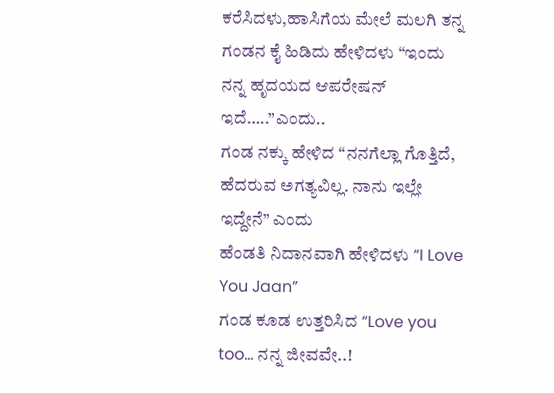ಕರೆಸಿದಳು,ಹಾಸಿಗೆಯ ಮೇಲೆ ಮಲಗಿ ತನ್ನ ಗಂಡನ ಕೈ ಹಿಡಿದು ಹೇಳಿದಳು “ಇಂದು ನನ್ನ ಹೃದಯದ ಆಪರೇಷನ್ ಇದೆ…..”ಎಂದು..
ಗಂಡ ನಕ್ಕು ಹೇಳಿದ “ನನಗೆಲ್ಲಾ ಗೊತ್ತಿದೆ, ಹೆದರುವ ಅಗತ್ಯವಿಲ್ಲ. ನಾನು ಇಲ್ಲೇ ಇದ್ದೇನೆ” ಎಂದು
ಹೆಂಡತಿ ನಿದಾನವಾಗಿ ಹೇಳಿದಳು “I Love You Jaan”
ಗಂಡ ಕೂಡ ಉತ್ತರಿಸಿದ “Love you too… ನನ್ನ ಜೀವವೇ..!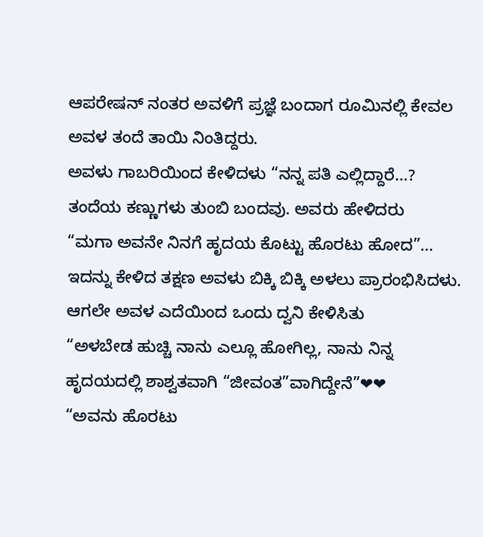ಆಪರೇಷನ್ ನಂತರ ಅವಳಿಗೆ ಪ್ರಜ್ಞೆ ಬಂದಾಗ ರೂಮಿನಲ್ಲಿ ಕೇವಲ ಅವಳ ತಂದೆ ತಾಯಿ ನಿಂತಿದ್ದರು.
ಅವಳು ಗಾಬರಿಯಿಂದ ಕೇಳಿದಳು “ನನ್ನ ಪತಿ ಎಲ್ಲಿದ್ದಾರೆ…?
ತಂದೆಯ ಕಣ್ಣುಗಳು ತುಂಬಿ ಬಂದವು. ಅವರು ಹೇಳಿದರು
“ಮಗಾ ಅವನೇ ನಿನಗೆ ಹೃದಯ ಕೊಟ್ಟು ಹೊರಟು ಹೋದ”… ಇದನ್ನು ಕೇಳಿದ ತಕ್ಷಣ ಅವಳು ಬಿಕ್ಕಿ ಬಿಕ್ಕಿ ಅಳಲು ಪ್ರಾರಂಭಿಸಿದಳು.
ಆಗಲೇ ಅವಳ ಎದೆಯಿಂದ ಒಂದು ದ್ವನಿ ಕೇಳಿಸಿತು
“ಅಳಬೇಡ ಹುಚ್ಚಿ ನಾನು ಎಲ್ಲೂ ಹೋಗಿಲ್ಲ, ನಾನು ನಿನ್ನ ಹೃದಯದಲ್ಲಿ ಶಾಶ್ವತವಾಗಿ “ಜೀವಂತ”ವಾಗಿದ್ದೇನೆ”❤❤
“ಅವನು ಹೊರಟು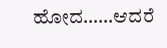ಹೋದ……ಆದರೆ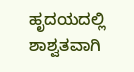ಹೃದಯದಲ್ಲಿ ಶಾಶ್ವತವಾಗಿ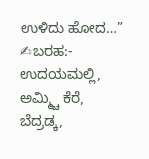ಉಳಿದು ಹೋದ…”
✍ಬರಹ:- ಉದಯಮಲ್ಲಿ, ಅಮ್ಮ್ಚಿ ಕೆರೆ,
ಬೆದ್ರಡ್ಕ,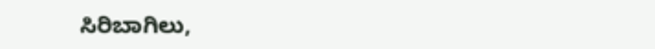ಸಿರಿಬಾಗಿಲು,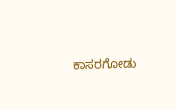ಕಾಸರಗೋಡು